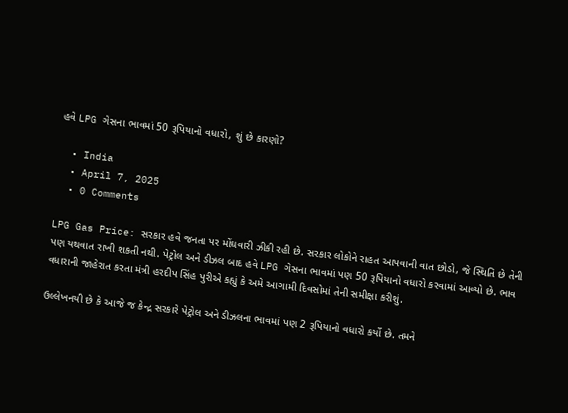હવે LPG ગેસના ભાવમાં 50 રૂપિયાનો વધારો, શું છે કારણો?

  • India
  • April 7, 2025
  • 0 Comments

LPG Gas Price: સરકાર હવે જનતા પર મોંઘવારી ઝીકી રહી છે. સરકાર લોકોને રાહત આપવાની વાત છોડો, જે સ્થિતિ છે તેની પણ યથવાત રાખી શકતી નથી. પેટ્રોલ અને ડીઝલ બાદ હવે LPG ગેસના ભાવમાં પણ 50 રૂપિયાનો વધારો કરવામાં આવ્યો છે. ભાવ વધારાની જાહેરાત કરતા મંત્રી હરદીપ સિંહ પુરીએ કહ્યું કે અમે આગામી દિવસોમાં તેની સમીક્ષા કરીશું.

ઉલ્લેખનયી છે કે આજે જ કેન્દ્ર સરકારે પેટ્રોલ અને ડીઝલના ભાવમાં પણ 2 રૂપિયાનો વધારો કર્યો છે. તમને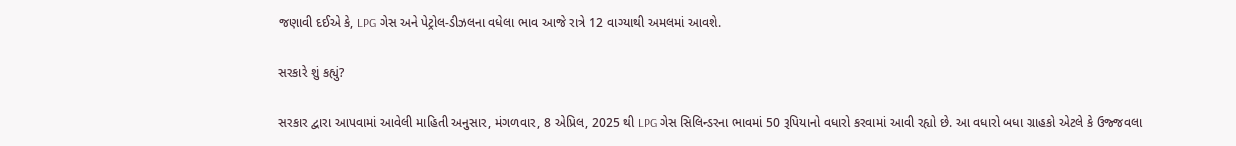જણાવી દઈએ કે, LPG ગેસ અને પેટ્રોલ-ડીઝલના વધેલા ભાવ આજે રાત્રે 12 વાગ્યાથી અમલમાં આવશે.

સરકારે શું કહ્યું?

સરકાર દ્વારા આપવામાં આવેલી માહિતી અનુસાર, મંગળવાર, 8 એપ્રિલ, 2025 થી LPG ગેસ સિલિન્ડરના ભાવમાં 50 રૂપિયાનો વધારો કરવામાં આવી રહ્યો છે. આ વધારો બધા ગ્રાહકો એટલે કે ઉજ્જવલા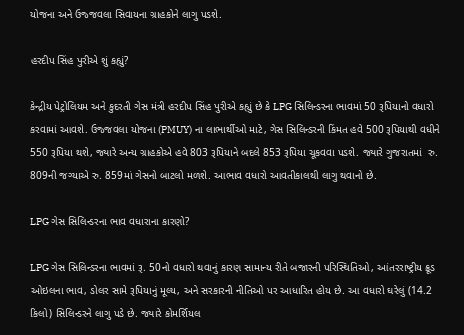યોજના અને ઉજ્જવલા સિવાયના ગ્રાહકોને લાગુ પડશે.

હરદીપ સિંહ પુરીએ શું કહ્યું?

કેન્દ્રીય પેટ્રોલિયમ અને કુદરતી ગેસ મંત્રી હરદીપ સિંહ પુરીએ કહ્યું છે કે LPG સિલિન્ડરના ભાવમાં 50 રૂપિયાનો વધારો કરવામાં આવશે. ઉજ્જવલા યોજના (PMUY) ના લાભાર્થીઓ માટે, ગેસ સિલિન્ડરની કિંમત હવે 500 રૂપિયાથી વધીને 550 રૂપિયા થશે, જ્યારે અન્ય ગ્રાહકોએ હવે 803 રૂપિયાને બદલે 853 રૂપિયા ચૂકવવા પડશે. જ્યારે ગુજરાતમાં  રુ. 809ની જગ્યાએ રુ. 859માં ગેસનો બાટલો મળશે. આભાવ વધારો આવતીકાલથી લાગુ થવાનો છે.

LPG ગેસ સિલિન્ડરના ભાવ વધારાના કારણો?

LPG ગેસ સિલિન્ડરના ભાવમાં રૂ. 50નો વધારો થવાનું કારણ સામાન્ય રીતે બજારની પરિસ્થિતિઓ, આંતરરાષ્ટ્રીય ક્રૂડ ઓઇલના ભાવ, ડોલર સામે રૂપિયાનું મૂલ્ય, અને સરકારની નીતિઓ પર આધારિત હોય છે. આ વધારો ઘરેલું (14.2 કિલો) સિલિન્ડરને લાગુ પડે છે. જ્યારે કોમર્શિયલ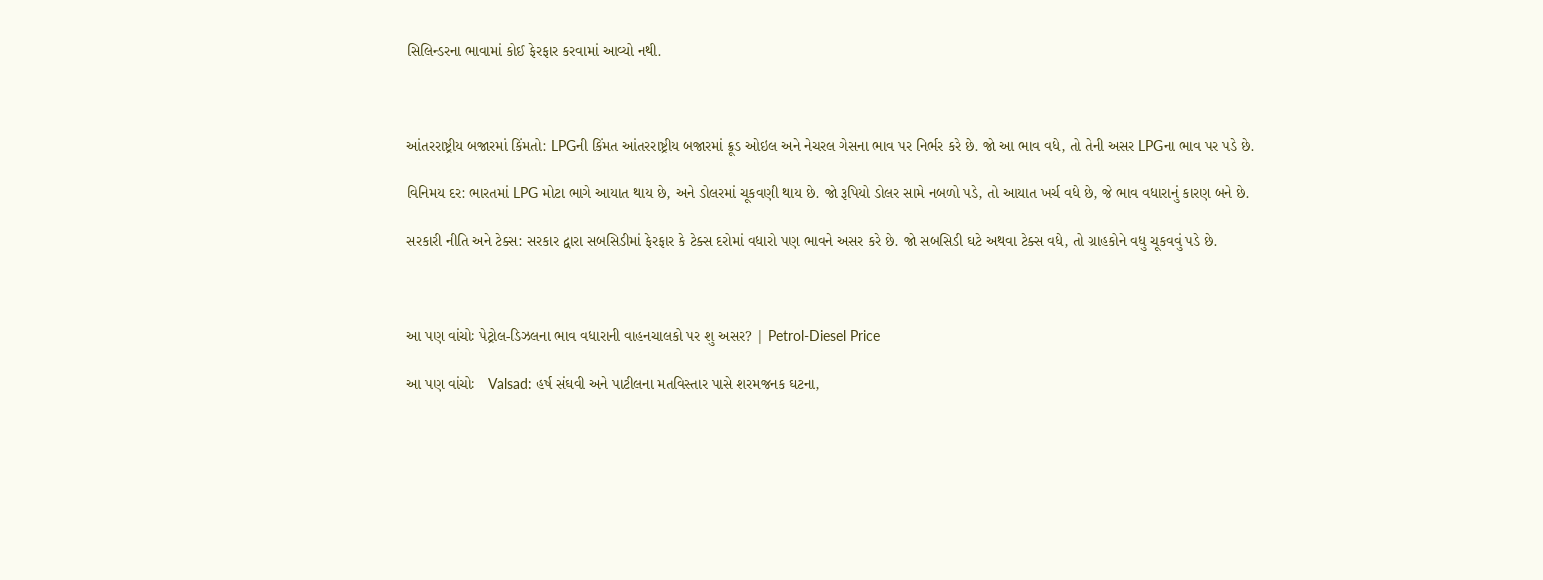સિલિન્ડરના ભાવામાં કોઈ ફેરફાર કરવામાં આવ્યો નથી.



આંતરરાષ્ટ્રીય બજારમાં કિંમતો: LPGની કિંમત આંતરરાષ્ટ્રીય બજારમાં ક્રૂડ ઓઇલ અને નેચરલ ગેસના ભાવ પર નિર્ભર કરે છે. જો આ ભાવ વધે, તો તેની અસર LPGના ભાવ પર પડે છે.

વિનિમય દર: ભારતમાં LPG મોટા ભાગે આયાત થાય છે, અને ડોલરમાં ચૂકવણી થાય છે. જો રૂપિયો ડોલર સામે નબળો પડે, તો આયાત ખર્ચ વધે છે, જે ભાવ વધારાનું કારણ બને છે.

સરકારી નીતિ અને ટેક્સ: સરકાર દ્વારા સબસિડીમાં ફેરફાર કે ટેક્સ દરોમાં વધારો પણ ભાવને અસર કરે છે. જો સબસિડી ઘટે અથવા ટેક્સ વધે, તો ગ્રાહકોને વધુ ચૂકવવું પડે છે.



આ પણ વાંચોઃ પેટ્રોલ-ડિઝલના ભાવ વધારાની વાહનચાલકો પર શુ અસર? | Petrol-Diesel Price

આ પણ વાંચોઃ   Valsad: હર્ષ સંઘવી અને પાટીલના મતવિસ્તાર પાસે શરમજનક ઘટના,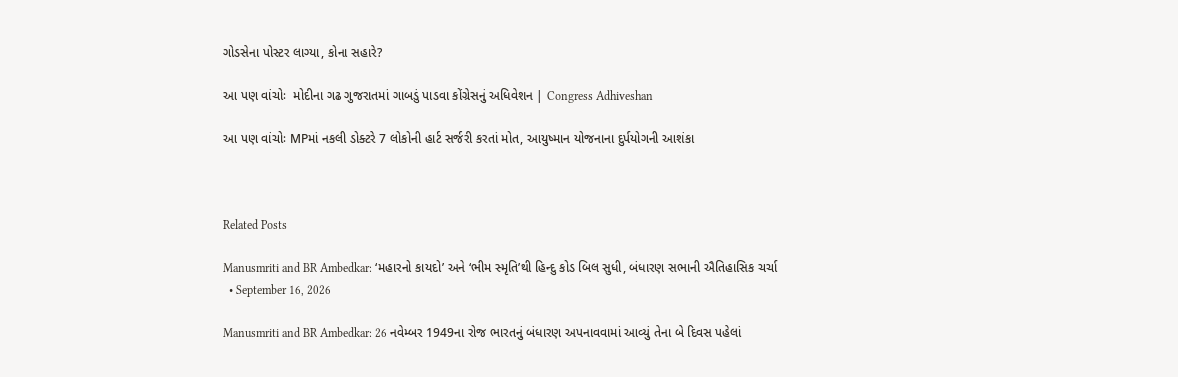ગોડસેના પોસ્ટર લાગ્યા, કોના સહારે?

આ પણ વાંચોઃ  મોદીના ગઢ ગુજરાતમાં ગાબડું પાડવા કોંગ્રેસનું અધિવેશન | Congress Adhiveshan

આ પણ વાંચોઃ MPમાં નકલી ડોક્ટરે 7 લોકોની હાર્ટ સર્જરી કરતાં મોત, આયુષ્માન યોજનાના દુર્પયોગની આશંકા



Related Posts

Manusmriti and BR Ambedkar: ‘મહારનો કાયદો’ અને ‘ભીમ સ્મૃતિ’થી હિન્દુ કોડ બિલ સુધી, બંધારણ સભાની ઐતિહાસિક ચર્ચા
  • September 16, 2026

Manusmriti and BR Ambedkar: 26 નવેમ્બર 1949ના રોજ ભારતનું બંધારણ અપનાવવામાં આવ્યું તેના બે દિવસ પહેલાં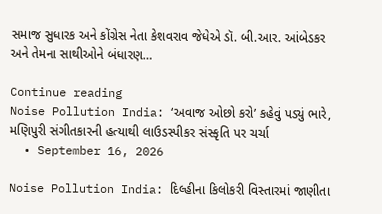સમાજ સુધારક અને કોંગ્રેસ નેતા કેશવરાવ જેધેએ ડૉ. બી.આર. આંબેડકર અને તેમના સાથીઓને બંધારણ…

Continue reading
Noise Pollution India: ‘અવાજ ઓછો કરો’ કહેવું પડ્યું ભારે, મણિપુરી સંગીતકારની હત્યાથી લાઉડસ્પીકર સંસ્કૃતિ પર ચર્ચા
  • September 16, 2026

Noise Pollution India: દિલ્હીના કિલોકરી વિસ્તારમાં જાણીતા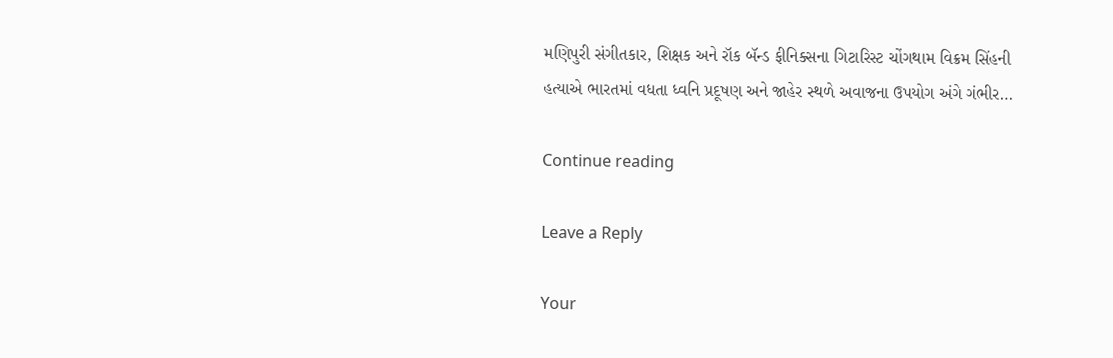મણિપુરી સંગીતકાર, શિક્ષક અને રૉક બૅન્ડ ફીનિક્સના ગિટારિસ્ટ ચોંગથામ વિક્રમ સિંહની હત્યાએ ભારતમાં વધતા ધ્વનિ પ્રદૂષણ અને જાહેર સ્થળે અવાજના ઉપયોગ અંગે ગંભીર…

Continue reading

Leave a Reply

Your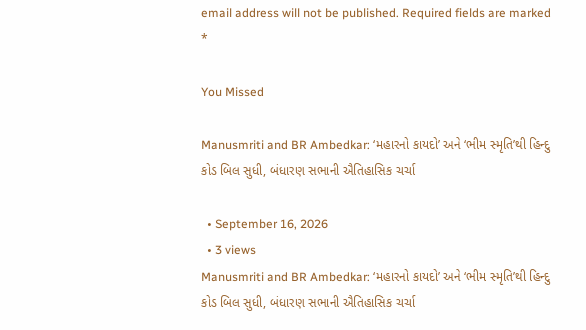email address will not be published. Required fields are marked *

You Missed

Manusmriti and BR Ambedkar: ‘મહારનો કાયદો’ અને ‘ભીમ સ્મૃતિ’થી હિન્દુ કોડ બિલ સુધી, બંધારણ સભાની ઐતિહાસિક ચર્ચા

  • September 16, 2026
  • 3 views
Manusmriti and BR Ambedkar: ‘મહારનો કાયદો’ અને ‘ભીમ સ્મૃતિ’થી હિન્દુ કોડ બિલ સુધી, બંધારણ સભાની ઐતિહાસિક ચર્ચા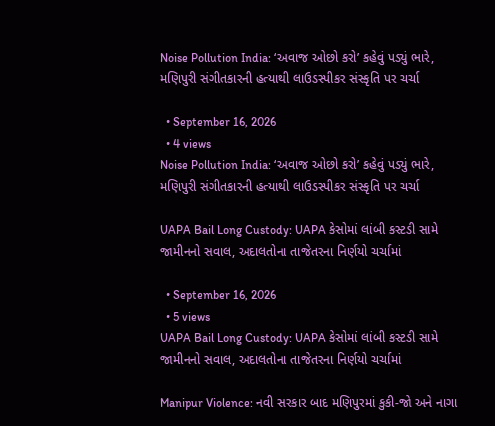Noise Pollution India: ‘અવાજ ઓછો કરો’ કહેવું પડ્યું ભારે, મણિપુરી સંગીતકારની હત્યાથી લાઉડસ્પીકર સંસ્કૃતિ પર ચર્ચા

  • September 16, 2026
  • 4 views
Noise Pollution India: ‘અવાજ ઓછો કરો’ કહેવું પડ્યું ભારે, મણિપુરી સંગીતકારની હત્યાથી લાઉડસ્પીકર સંસ્કૃતિ પર ચર્ચા

UAPA Bail Long Custody: UAPA કેસોમાં લાંબી કસ્ટડી સામે જામીનનો સવાલ, અદાલતોના તાજેતરના નિર્ણયો ચર્ચામાં

  • September 16, 2026
  • 5 views
UAPA Bail Long Custody: UAPA કેસોમાં લાંબી કસ્ટડી સામે જામીનનો સવાલ, અદાલતોના તાજેતરના નિર્ણયો ચર્ચામાં

Manipur Violence: નવી સરકાર બાદ મણિપુરમાં કુકી-જો અને નાગા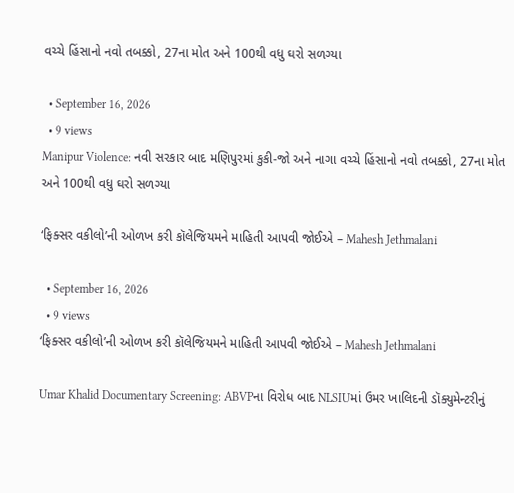વચ્ચે હિંસાનો નવો તબક્કો, 27ના મોત અને 100થી વધુ ઘરો સળગ્યા

  • September 16, 2026
  • 9 views
Manipur Violence: નવી સરકાર બાદ મણિપુરમાં કુકી-જો અને નાગા વચ્ચે હિંસાનો નવો તબક્કો, 27ના મોત અને 100થી વધુ ઘરો સળગ્યા

‘ફિક્સર વકીલો’ની ઓળખ કરી કૉલેજિયમને માહિતી આપવી જોઈએ – Mahesh Jethmalani

  • September 16, 2026
  • 9 views
‘ફિક્સર વકીલો’ની ઓળખ કરી કૉલેજિયમને માહિતી આપવી જોઈએ – Mahesh Jethmalani

Umar Khalid Documentary Screening: ABVPના વિરોધ બાદ NLSIUમાં ઉમર ખાલિદની ડૉક્યુમેન્ટરીનું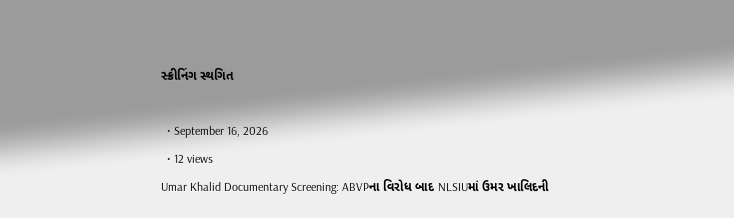સ્ક્રીનિંગ સ્થગિત

  • September 16, 2026
  • 12 views
Umar Khalid Documentary Screening: ABVPના વિરોધ બાદ NLSIUમાં ઉમર ખાલિદની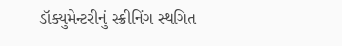ડૉક્યુમેન્ટરીનું સ્ક્રીનિંગ સ્થગિત